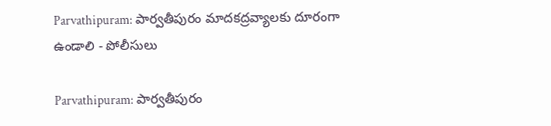Parvathipuram: పార్వతీపురం మాదకద్రవ్యాలకు దూరంగా ఉండాలి - పోలీసులు

Parvathipuram: పార్వతీపురం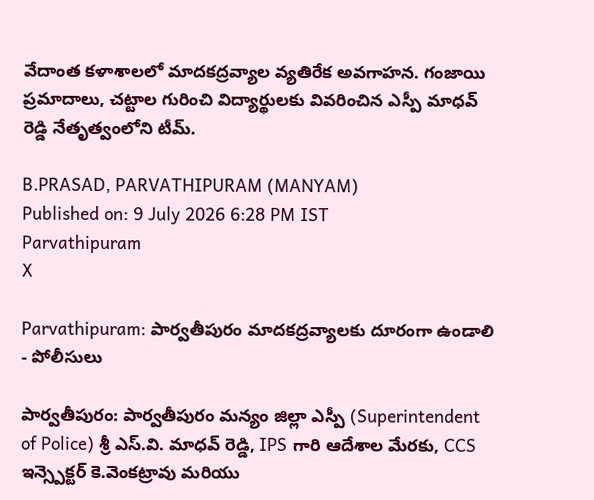వేదాంత కళాశాలలో మాదకద్రవ్యాల వ్యతిరేక అవగాహన. గంజాయి ప్రమాదాలు, చట్టాల గురించి విద్యార్థులకు వివరించిన ఎస్పీ మాధవ్ రెడ్డి నేతృత్వంలోని టీమ్.

B.PRASAD, PARVATHIPURAM (MANYAM)
Published on: 9 July 2026 6:28 PM IST
Parvathipuram
X

Parvathipuram: పార్వతీపురం మాదకద్రవ్యాలకు దూరంగా ఉండాలి - పోలీసులు

పార్వతీపురం: పార్వతీపురం మన్యం జిల్లా ఎస్పీ (Superintendent of Police) శ్రీ ఎస్.వి. మాధవ్ రెడ్డి, IPS గారి ఆదేశాల మేరకు, CCS ఇన్స్పెక్టర్ కె.వెంకట్రావు మరియు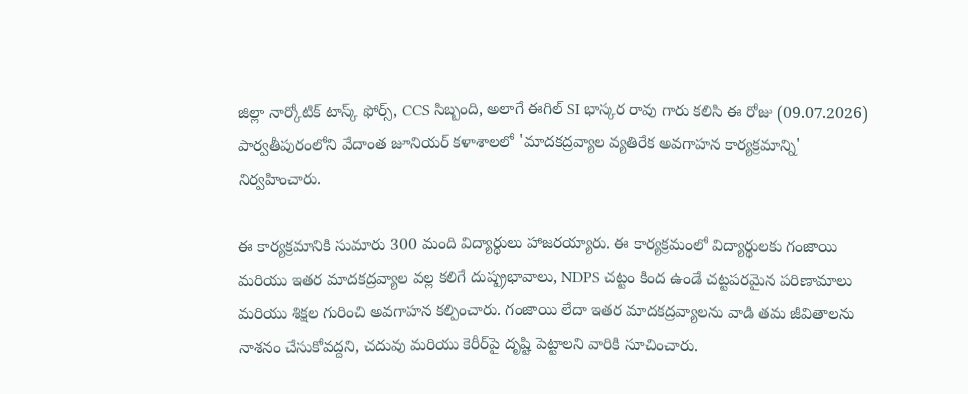జిల్లా నార్కోటిక్ టాస్క్ ఫోర్స్, CCS సిబ్బంది, అలాగే ఈగిల్ SI భాస్కర రావు గారు కలిసి ఈ రోజు (09.07.2026) పార్వతీపురంలోని వేదాంత జూనియర్ కళాశాలలో 'మాదకద్రవ్యాల వ్యతిరేక అవగాహన కార్యక్రమాన్ని' నిర్వహించారు.

ఈ కార్యక్రమానికి సుమారు 300 మంది విద్యార్థులు హాజరయ్యారు. ఈ కార్యక్రమంలో విద్యార్థులకు గంజాయి మరియు ఇతర మాదకద్రవ్యాల వల్ల కలిగే దుష్ప్రభావాలు, NDPS చట్టం కింద ఉండే చట్టపరమైన పరిణామాలు మరియు శిక్షల గురించి అవగాహన కల్పించారు. గంజాయి లేదా ఇతర మాదకద్రవ్యాలను వాడి తమ జీవితాలను నాశనం చేసుకోవద్దని, చదువు మరియు కెరీర్‌పై దృష్టి పెట్టాలని వారికి సూచించారు.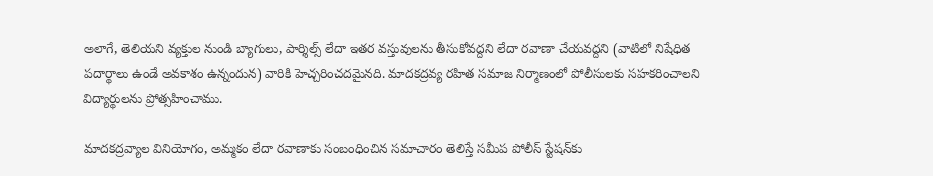అలాగే, తెలియని వ్యక్తుల నుండి బ్యాగులు, పార్శిల్స్ లేదా ఇతర వస్తువులను తీసుకోవద్దని లేదా రవాణా చేయవద్దని (వాటిలో నిషేధిత పదార్థాలు ఉండే అవకాశం ఉన్నందున) వారికి హెచ్చరించదమైనది. మాదకద్రవ్య రహిత సమాజ నిర్మాణంలో పోలీసులకు సహకరించాలని విద్యార్థులను ప్రోత్సహించాము.

మాదకద్రవ్యాల వినియోగం, అమ్మకం లేదా రవాణాకు సంబంధించిన సమాచారం తెలిస్తే సమీప పోలీస్ స్టేషన్‌కు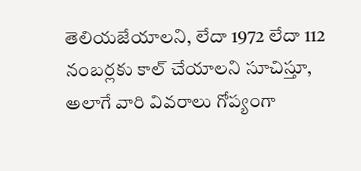తెలియజేయాలని, లేదా 1972 లేదా 112 నంబర్లకు కాల్ చేయాలని సూచిస్తూ, అలాగే వారి వివరాలు గోప్యంగా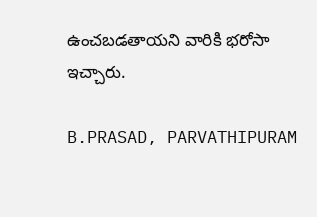ఉంచబడతాయని వారికి భరోసా ఇచ్చారు.

B.PRASAD, PARVATHIPURAM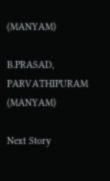(MANYAM)

B.PRASAD, PARVATHIPURAM (MANYAM)

Next Story